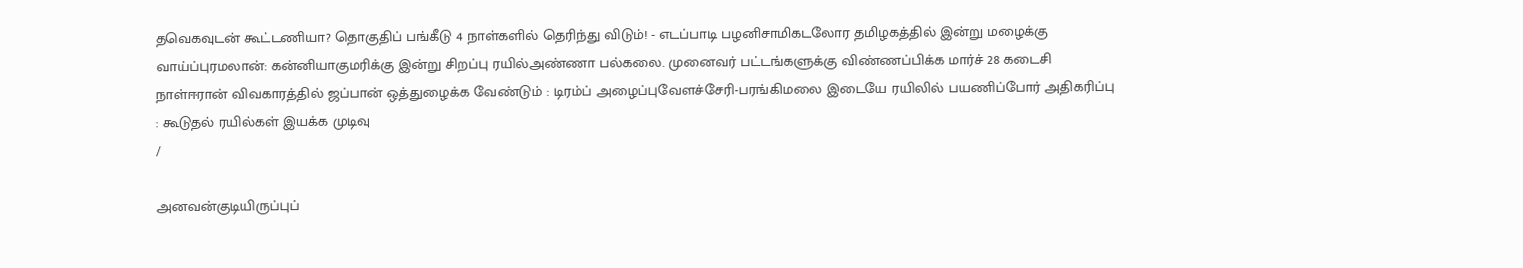தவெகவுடன் கூட்டணியா? தொகுதிப் பங்கீடு 4 நாள்களில் தெரிந்து விடும்! - எடப்பாடி பழனிசாமிகடலோர தமிழகத்தில் இன்று மழைக்கு வாய்ப்புரமலான்: கன்னியாகுமரிக்கு இன்று சிறப்பு ரயில்அண்ணா பல்கலை. முனைவர் பட்டங்களுக்கு விண்ணப்பிக்க மார்ச் 28 கடைசி நாள்ஈரான் விவகாரத்தில் ஜப்பான் ஒத்துழைக்க வேண்டும் : டிரம்ப் அழைப்புவேளச்சேரி-பரங்கிமலை இடையே ரயிலில் பயணிப்போர் அதிகரிப்பு : கூடுதல் ரயில்கள் இயக்க முடிவு
/

அனவன்குடியிருப்புப்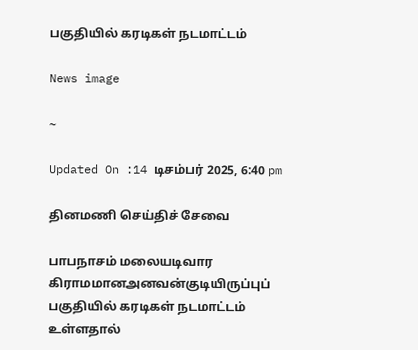பகுதியில் கரடிகள் நடமாட்டம்

News image

~

Updated On :14 டிசம்பர் 2025, 6:40 pm

தினமணி செய்திச் சேவை

பாபநாசம் மலையடிவார கிராமமானஅனவன்குடியிருப்புப் பகுதியில் கரடிகள் நடமாட்டம் உள்ளதால்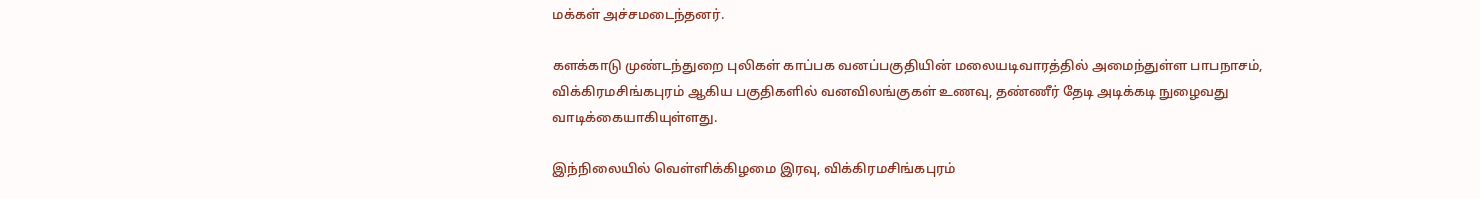மக்கள் அச்சமடைந்தனர்.

களக்காடு முண்டந்துறை புலிகள் காப்பக வனப்பகுதியின் மலையடிவாரத்தில் அமைந்துள்ள பாபநாசம், விக்கிரமசிங்கபுரம் ஆகிய பகுதிகளில் வனவிலங்குகள் உணவு, தண்ணீர் தேடி அடிக்கடி நுழைவது வாடிக்கையாகியுள்ளது.

இந்நிலையில் வெள்ளிக்கிழமை இரவு, விக்கிரமசிங்கபுரம்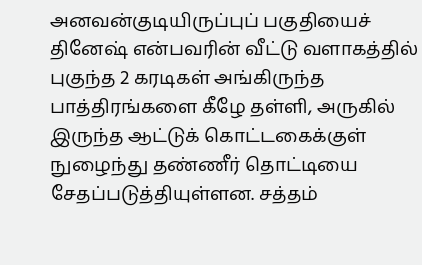அனவன்குடியிருப்புப் பகுதியைச் தினேஷ் என்பவரின் வீட்டு வளாகத்தில் புகுந்த 2 கரடிகள் அங்கிருந்த பாத்திரங்களை கீழே தள்ளி, அருகில் இருந்த ஆட்டுக் கொட்டகைக்குள் நுழைந்து தண்ணீர் தொட்டியை சேதப்படுத்தியுள்ளன. சத்தம்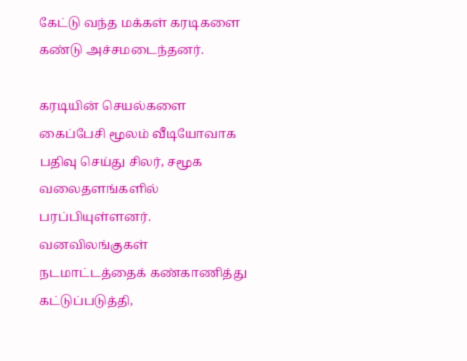கேட்டு வந்த மக்கள் கரடிகளை கண்டு அச்சமடைந்தனர்.

கரடியின் செயல்களை கைப்பேசி மூலம் வீடியோவாக பதிவு செய்து சிலர், சமூக வலைதளங்களில் பரப்பியுள்ளனர். வனவிலங்குகள் நடமாட்டத்தைக் கண்காணித்து கட்டுப்படுத்தி,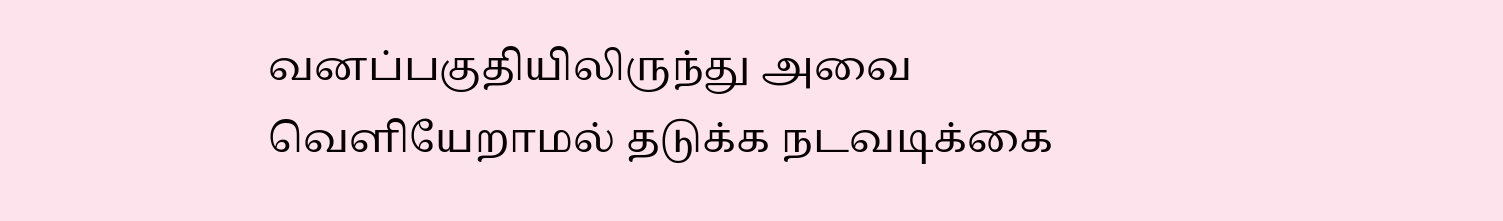வனப்பகுதியிலிருந்து அவை வெளியேறாமல் தடுக்க நடவடிக்கை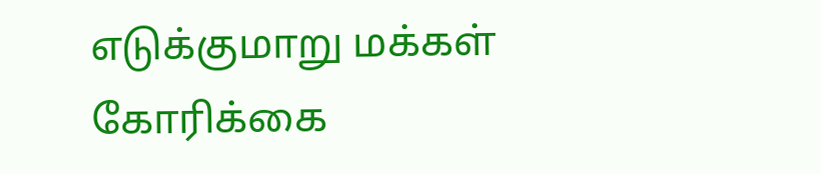எடுக்குமாறு மக்கள் கோரிக்கை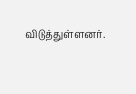விடுத்துள்ளனர்.